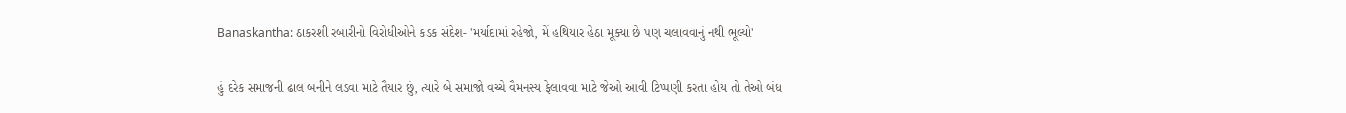Banaskantha: ઠાકરશી રબારીનો વિરોધીઓને કડક સંદેશ- 'મર્યાદામાં રહેજો, મેં હથિયાર હેઠા મૂક્યા છે પણ ચલાવવાનું નથી ભૂલ્યો'

હું દરેક સમાજની ઢાલ બનીને લડવા માટે તૈયાર છું, ત્યારે બે સમાજો વચ્ચે વૈમનસ્ય ફેલાવવા માટે જેઓ આવી ટિપ્પણી કરતા હોય તો તેઓ બંધ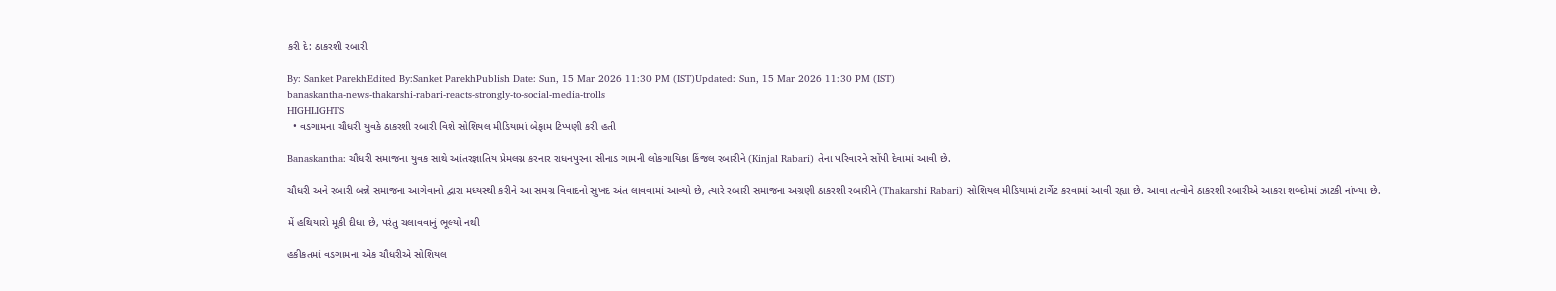કરી દે: ઠાકરશી રબારી

By: Sanket ParekhEdited By:Sanket ParekhPublish Date: Sun, 15 Mar 2026 11:30 PM (IST)Updated: Sun, 15 Mar 2026 11:30 PM (IST)
banaskantha-news-thakarshi-rabari-reacts-strongly-to-social-media-trolls
HIGHLIGHTS
  • વડગામના ચૌધરી યુવકે ઠાકરશી રબારી વિશે સોશિયલ મીડિયામાં બેફામ ટિપ્પણી કરી હતી

Banaskantha: ચૌધરી સમાજના યુવક સાથે આંતરજ્ઞાતિય પ્રેમલગ્ન કરનાર રાધનપુરના સીનાડ ગામની લોકગાયિકા કિંજલ રબારીને (Kinjal Rabari) તેના પરિવારને સોંપી દેવામાં આવી છે.

ચૌધરી અને રબારી બન્ને સમાજના આગેવાનો દ્વારા મધ્યસ્થી કરીને આ સમગ્ર વિવાદનો સુખદ અંત લાવવામાં આવ્યો છે, ત્યારે રબારી સમાજના અગ્રણી ઠાકરશી રબારીને (Thakarshi Rabari) સોશિયલ મીડિયામાં ટાર્ગેટ કરવામાં આવી રહ્યા છે. આવા તત્વોને ઠાકરશી રબારીએ આકરા શબ્દોમાં ઝાટકી નાંખ્યા છે.

મેં હથિયારો મૂકી દીધા છે, પરંતુ ચલાવવાનું ભૂલ્યો નથી

હકીકતમાં વડગામના એક ચૌધરીએ સોશિયલ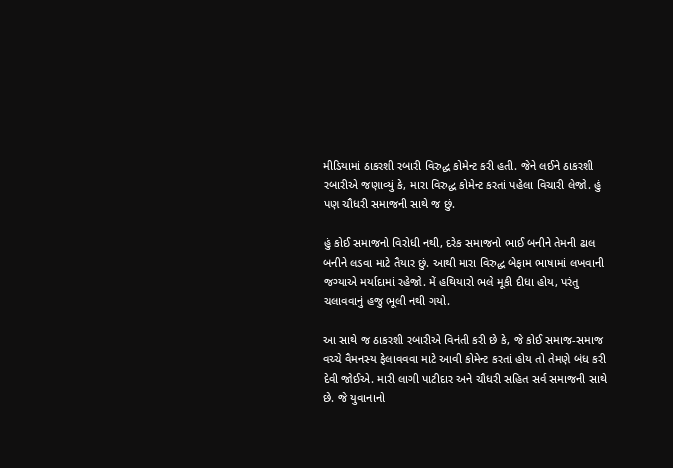મીડિયામાં ઠાકરશી રબારી વિરુદ્ધ કોમેન્ટ કરી હતી. જેને લઈને ઠાકરશી રબારીએ જણાવ્યું કે, મારા વિરુદ્ધ કોમેન્ટ કરતાં પહેલા વિચારી લેજો. હું પણ ચૌધરી સમાજની સાથે જ છું.

હું કોઈ સમાજનો વિરોધી નથી, દરેક સમાજનો ભાઈ બનીને તેમની ઢાલ બનીને લડવા માટે તૈયાર છું. આથી મારા વિરુદ્ધ બેફામ ભાષામાં લખવાની જગ્યાએ મર્યાદામાં રહેજો. મેં હથિયારો ભલે મૂકી દીધા હોય, પરંતુ ચલાવવાનું હજુ ભૂલી નથી ગયો.

આ સાથે જ ઠાકરશી રબારીએ વિનંતી કરી છે કે, જે કોઈ સમાજ-સમાજ વચ્ચે વૈમનસ્ય ફેલાવવવા માટે આવી કોમેન્ટ કરતાં હોય તો તેમણે બંધ કરી દેવી જોઈએ. મારી લાગી પાટીદાર અને ચૌધરી સહિત સર્વ સમાજની સાથે છે. જે યુવાનાનો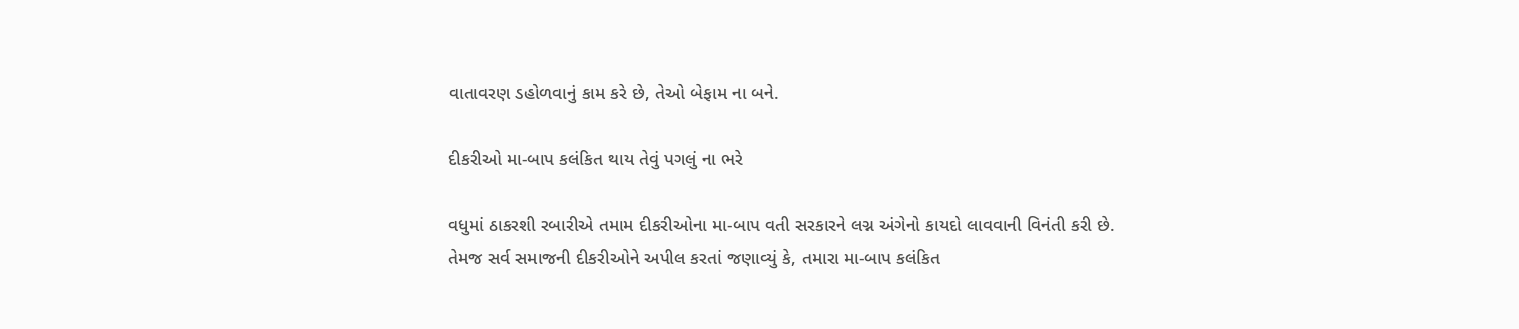વાતાવરણ ડહોળવાનું કામ કરે છે, તેઓ બેફામ ના બને.

દીકરીઓ મા-બાપ કલંકિત થાય તેવું પગલું ના ભરે

વધુમાં ઠાકરશી રબારીએ તમામ દીકરીઓના મા-બાપ વતી સરકારને લગ્ન અંગેનો કાયદો લાવવાની વિનંતી કરી છે. તેમજ સર્વ સમાજની દીકરીઓને અપીલ કરતાં જણાવ્યું કે, તમારા મા-બાપ કલંકિત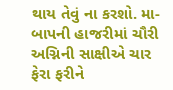થાય તેવું ના કરશો. મા-બાપની હાજરીમાં ચૌરી અગ્નિની સાક્ષીએ ચાર ફેરા ફરીને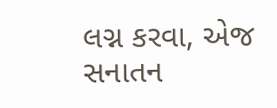લગ્ન કરવા, એજ સનાતન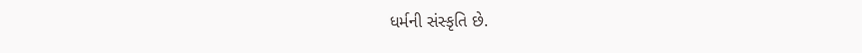ધર્મની સંસ્કૃતિ છે.